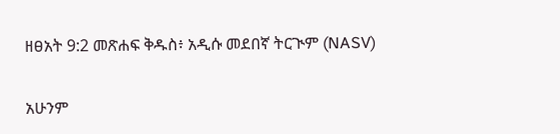ዘፀአት 9:2 መጽሐፍ ቅዱስ፥ አዲሱ መደበኛ ትርጒም (NASV)

አሁንም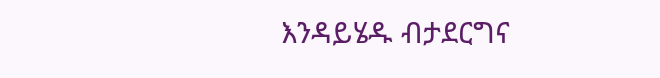እንዳይሄዱ ብታደርግና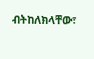ብትከለክላቸው፣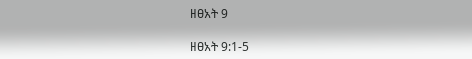ዘፀአት 9

ዘፀአት 9:1-5